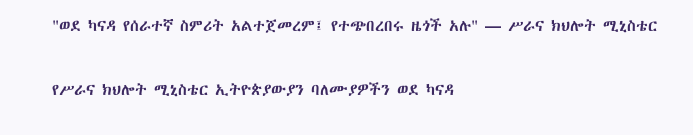"ወደ ካናዳ የሰራተኛ ስምሪት አልተጀመረም፤ የተጭበረበሩ ዜጎች አሉ" — ሥራና ክህሎት ሚኒስቴር

የሥራና ክህሎት ሚኒስቴር ኢትዮጵያውያን ባለሙያዎችን ወደ ካናዳ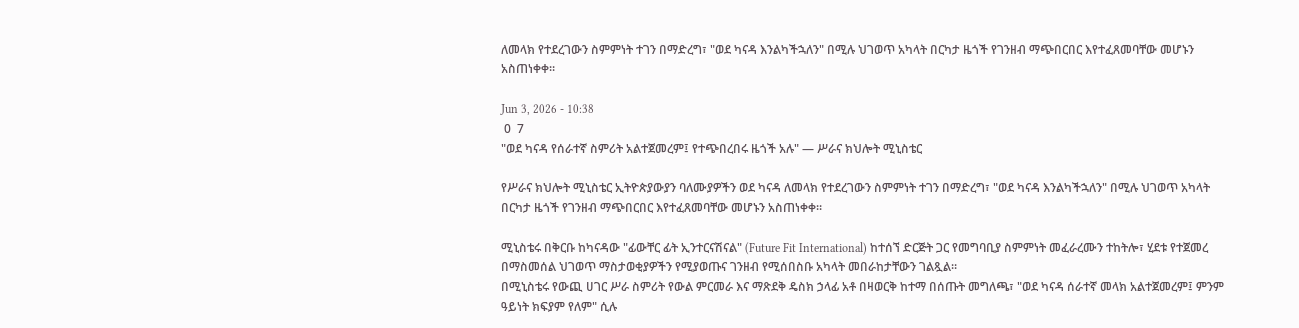ለመላክ የተደረገውን ስምምነት ተገን በማድረግ፣ "ወደ ካናዳ እንልካችኋለን" በሚሉ ህገወጥ አካላት በርካታ ዜጎች የገንዘብ ማጭበርበር እየተፈጸመባቸው መሆኑን አስጠነቀቀ።

Jun 3, 2026 - 10:38
 0  7
"ወደ ካናዳ የሰራተኛ ስምሪት አልተጀመረም፤ የተጭበረበሩ ዜጎች አሉ" — ሥራና ክህሎት ሚኒስቴር

የሥራና ክህሎት ሚኒስቴር ኢትዮጵያውያን ባለሙያዎችን ወደ ካናዳ ለመላክ የተደረገውን ስምምነት ተገን በማድረግ፣ "ወደ ካናዳ እንልካችኋለን" በሚሉ ህገወጥ አካላት በርካታ ዜጎች የገንዘብ ማጭበርበር እየተፈጸመባቸው መሆኑን አስጠነቀቀ።

ሚኒስቴሩ በቅርቡ ከካናዳው "ፊውቸር ፊት ኢንተርናሽናል" (Future Fit International) ከተሰኘ ድርጅት ጋር የመግባቢያ ስምምነት መፈራረሙን ተከትሎ፣ ሂደቱ የተጀመረ በማስመሰል ህገወጥ ማስታወቂያዎችን የሚያወጡና ገንዘብ የሚሰበስቡ አካላት መበራከታቸውን ገልጿል።
በሚኒስቴሩ የውጪ ሀገር ሥራ ስምሪት የውል ምርመራ እና ማጽደቅ ዴስክ ኃላፊ አቶ በዛወርቅ ከተማ በሰጡት መግለጫ፣ "ወደ ካናዳ ሰራተኛ መላክ አልተጀመረም፤ ምንም ዓይነት ክፍያም የለም" ሲሉ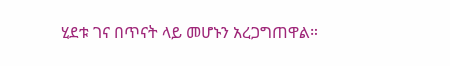ሂደቱ ገና በጥናት ላይ መሆኑን አረጋግጠዋል።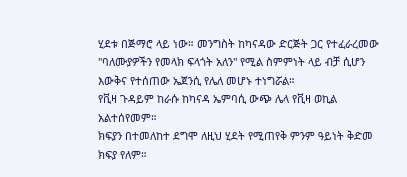ሂደቱ በጅማሮ ላይ ነው። መንግስት ከካናዳው ድርጅት ጋር የተፈራረመው "ባለሙያዎችን የመላክ ፍላጎት አለን" የሚል ስምምነት ላይ ብቻ ሲሆን እውቅና የተሰጠው ኤጀንሲ የሌለ መሆኑ ተነግሯል።
የቪዛ ጉዳይም ከራሱ ከካናዳ ኤምባሲ ውጭ ሌላ የቪዛ ወኪል አልተሰየመም።
ክፍያን በተመለከተ ደግሞ ለዚህ ሂደት የሚጠየቅ ምንም ዓይነት ቅድመ ክፍያ የለም።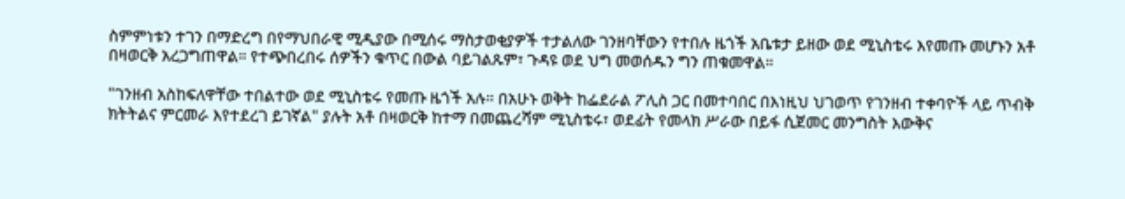ስምምነቱን ተገን በማድረግ በየማህበራዊ ሚዲያው በሚሰሩ ማስታወቂያዎች ተታልለው ገንዘባቸውን የተበሉ ዜጎች አቤቱታ ይዘው ወደ ሚኒስቴሩ እየመጡ መሆኑን አቶ በዛወርቅ አረጋግጠዋል። የተጭበረበሩ ሰዎችን ቁጥር በውል ባይገልጹም፣ ጉዳዩ ወደ ህግ መወሰዱን ግን ጠቁመዋል።

"ገንዘብ አስከፍለዋቸው ተበልተው ወደ ሚኒስቴሩ የመጡ ዜጎች አሉ። በአሁኑ ወቅት ከፌደራል ፖሊስ ጋር በመተባበር በእነዚህ ህገወጥ የገንዘብ ተቀባዮች ላይ ጥብቅ ክትትልና ምርመራ እየተደረገ ይገኛል" ያሉት አቶ በዛወርቅ ከተማ በመጨረሻም ሚኒስቴሩ፣ ወደፊት የመላክ ሥራው በይፋ ሲጀመር መንግስት እውቅና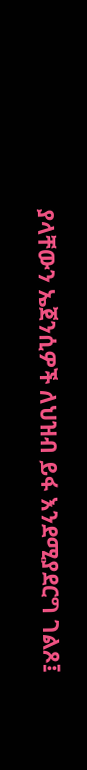ያላቸውን ኤጀንሲዎች ለህዝብ ይፋ እንደሚያደርግ ገልጾ፤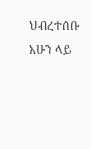ህብረተሰቡ አሁን ላይ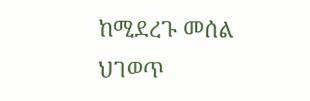ከሚደረጉ መሰል ህገወጥ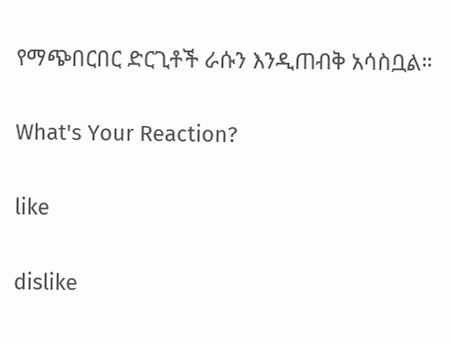የማጭበርበር ድርጊቶች ራሱን እንዲጠብቅ አሳስቧል።

What's Your Reaction?

like

dislike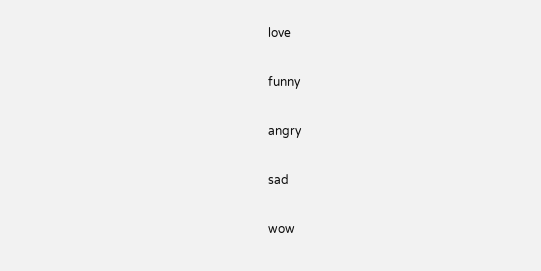love

funny

angry

sad

wow